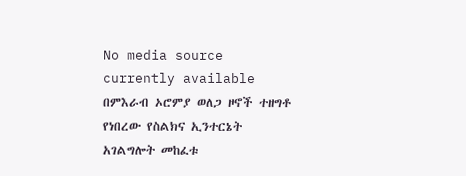No media source currently available
በምእራብ ኦሮምያ ወለጋ ዞኖች ተዘግቶ የነበረው የስልክና ኢንተርኔት አገልግሎት መከፈቱ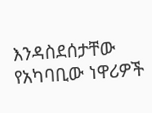እንዳስደሰታቸው የአካባቢው ነዋሪዎች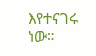እየተናገሩ ነው።